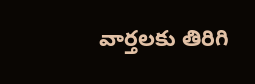వార్తలకు తిరిగి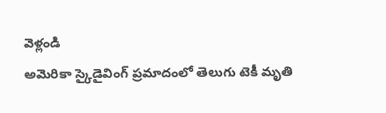వెళ్లండి
అమెరికా స్కైడైవింగ్ ప్రమాదంలో తెలుగు టెకీ మృతి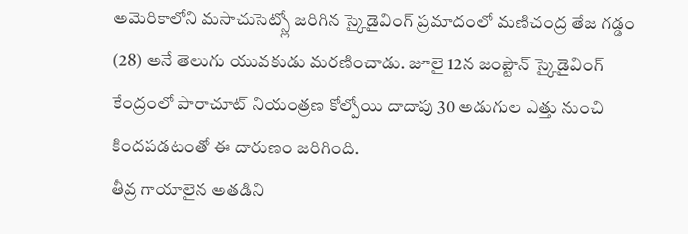అమెరికాలోని మసాచుసెట్స్లో జరిగిన స్కైడైవింగ్ ప్రమాదంలో మణిచంద్ర తేజ గడ్డం (28) అనే తెలుగు యువకుడు మరణించాడు. జూలై 12న జంప్టౌన్ స్కైడైవింగ్ కేంద్రంలో పారాచూట్ నియంత్రణ కోల్పోయి దాదాపు 30 అడుగుల ఎత్తు నుంచి కిందపడటంతో ఈ దారుణం జరిగింది.
తీవ్ర గాయాలైన అతడిని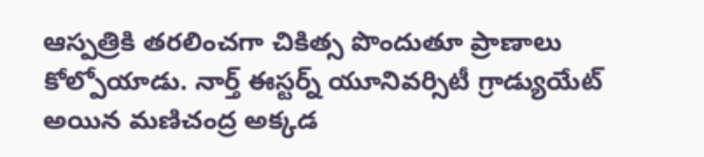ఆస్పత్రికి తరలించగా చికిత్స పొందుతూ ప్రాణాలు కోల్పోయాడు. నార్త్ ఈస్టర్న్ యూనివర్సిటీ గ్రాడ్యుయేట్ అయిన మణిచంద్ర అక్కడ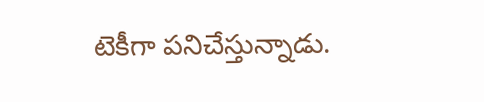టెకీగా పనిచేస్తున్నాడు.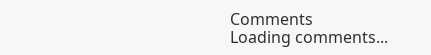Comments
Loading comments...